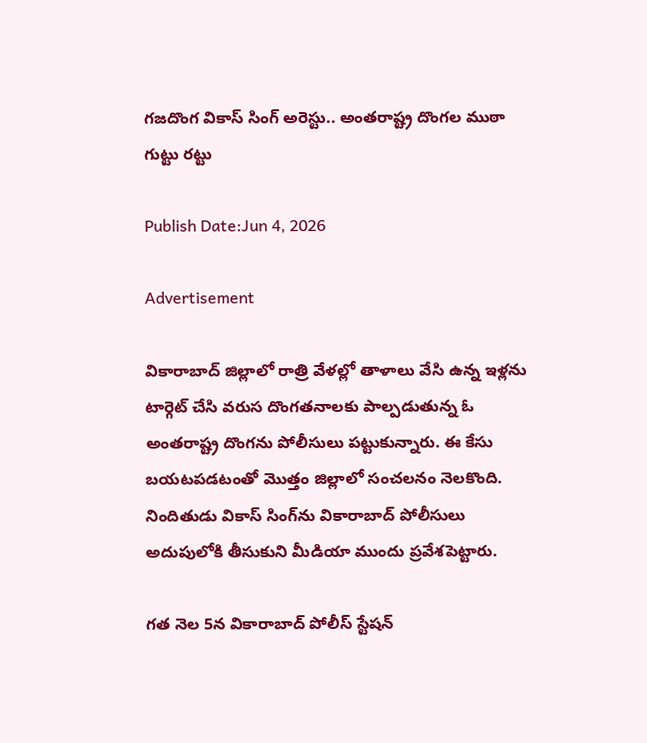గజదొంగ వికాస్ సింగ్ అరెస్టు.. అంతరాష్ట్ర దొంగల ముఠా గుట్టు రట్టు

Publish Date:Jun 4, 2026

Advertisement

వికారాబాద్ జిల్లాలో రాత్రి వేళల్లో తాళాలు వేసి ఉన్న ఇళ్లను టార్గెట్ చేసి వరుస దొంగతనాలకు పాల్పడుతున్న ఓ అంతరాష్ట్ర దొంగను పోలీసులు పట్టుకున్నారు. ఈ కేసు బయటపడటంతో మొత్తం జిల్లాలో సంచలనం నెలకొంది. నిందితుడు వికాస్ సింగ్‌ను వికారాబాద్ పోలీసులు అదుపులోకి తీసుకుని మీడియా ముందు ప్రవేశపెట్టారు.

గత నెల 5న వికారాబాద్ పోలీస్ స్టేషన్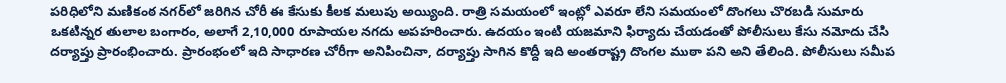పరిధిలోని మణికంఠ నగర్‌లో జరిగిన చోరీ ఈ కేసుకు కీలక మలుపు అయ్యింది. రాత్రి సమయంలో ఇంట్లో ఎవరూ లేని సమయంలో దొంగలు చొరబడి సుమారు ఒకటిన్నర తులాల బంగారం, అలాగే 2,10,000 రూపాయల నగదు అపహరించారు. ఉదయం ఇంటి యజమాని ఫిర్యాదు చేయడంతో పోలీసులు కేసు నమోదు చేసి దర్యాప్తు ప్రారంభించారు. ప్రారంభంలో ఇది సాధారణ చోరీగా అనిపించినా, దర్యాప్తు సాగిన కొద్దీ ఇది అంతరాష్ట్ర దొంగల ముఠా పని అని తేలింది. పోలీసులు సమీప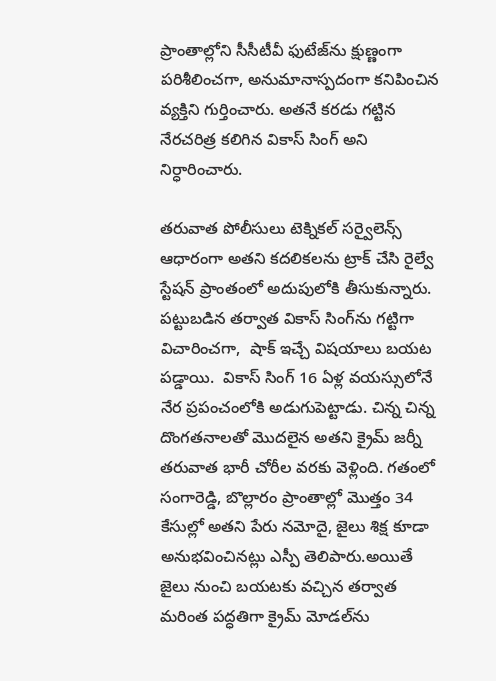ప్రాంతాల్లోని సీసీటీవీ ఫుటేజ్‌ను క్షుణ్ణంగా పరిశీలించగా, అనుమానాస్పదంగా కనిపించిన వ్యక్తిని గుర్తించారు. అతనే కరడు గట్టిన నేరచరిత్ర కలిగిన వికాస్ సింగ్ అని నిర్ధారించారు.

తరువాత పోలీసులు టెక్నికల్ సర్వైలెన్స్ ఆధారంగా అతని కదలికలను ట్రాక్ చేసి రైల్వే స్టేషన్ ప్రాంతంలో అదుపులోకి తీసుకున్నారు. పట్టుబడిన తర్వాత వికాస్ సింగ్‌ను గట్టిగా విచారించగా,  షాక్ ఇచ్చే విషయాలు బయట పడ్డాయి.  వికాస్ సింగ్ 16 ఏళ్ల వయస్సులోనే నేర ప్రపంచంలోకి అడుగుపెట్టాడు. చిన్న చిన్న దొంగతనాలతో మొదలైన అతని క్రైమ్ జర్నీ తరువాత భారీ చోరీల వరకు వెళ్లింది. గతంలో సంగారెడ్డి, బొల్లారం ప్రాంతాల్లో మొత్తం 34 కేసుల్లో అతని పేరు నమోదై, జైలు శిక్ష కూడా అనుభవించినట్లు ఎస్పీ తెలిపారు.అయితే జైలు నుంచి బయటకు వచ్చిన తర్వాత మరింత పద్ధతిగా క్రైమ్ మోడల్‌ను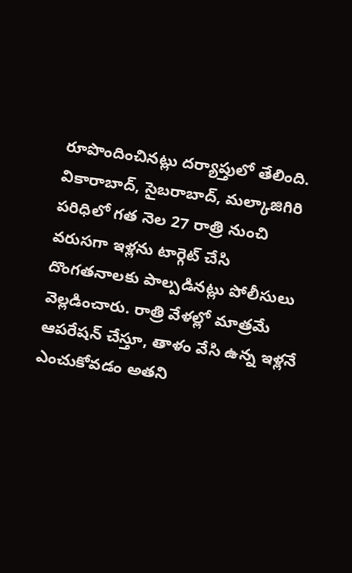రూపొందించినట్లు దర్యాప్తులో తేలింది. వికారాబాద్, సైబరాబాద్, మల్కాజిగిరి పరిధిలో గత నెల 27 రాత్రి నుంచి వరుసగా ఇళ్లను టార్గెట్ చేసి దొంగతనాలకు పాల్పడినట్లు పోలీసులు వెల్లడించారు. రాత్రి వేళల్లో మాత్రమే ఆపరేషన్ చేస్తూ, తాళం వేసి ఉన్న ఇళ్లనే ఎంచుకోవడం అతని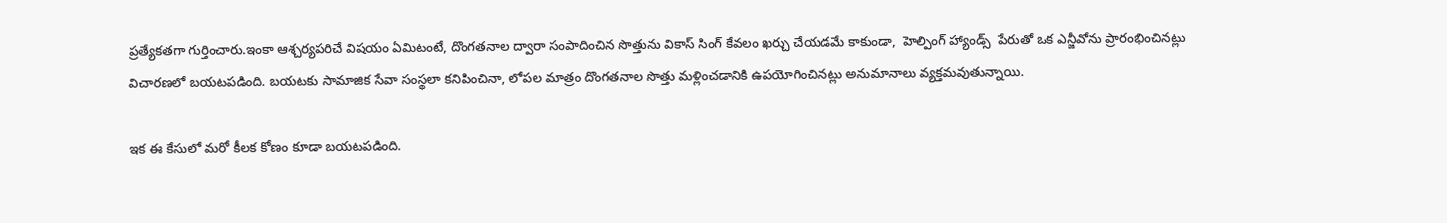ప్రత్యేకతగా గుర్తించారు.ఇంకా ఆశ్చర్యపరిచే విషయం ఏమిటంటే, దొంగతనాల ద్వారా సంపాదించిన సొత్తును వికాస్ సింగ్ కేవలం ఖర్చు చేయడమే కాకుండా,  హెల్పింగ్ హ్యాండ్స్  పేరుతో ఒక ఎన్జీవోను ప్రారంభించినట్లు విచారణలో బయటపడింది. బయటకు సామాజిక సేవా సంస్థలా కనిపించినా, లోపల మాత్రం దొంగతనాల సొత్తు మళ్లించడానికి ఉపయోగించినట్లు అనుమానాలు వ్యక్తమవుతున్నాయి.

ఇక ఈ కేసులో మరో కీలక కోణం కూడా బయటపడింది.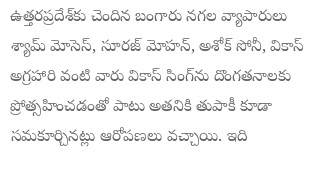ఉత్తరప్రదేశ్‌కు చెందిన బంగారు నగల వ్యాపారులు శ్యామ్ మోసెస్, సూరజ్ మోహన్, అశోక్ సోనీ, వికాస్ అగ్రహారి వంటి వారు వికాస్ సింగ్‌ను దొంగతనాలకు ప్రోత్సహించడంతో పాటు అతనికి తుపాకీ కూడా సమకూర్చినట్లు ఆరోపణలు వచ్చాయి. ఇది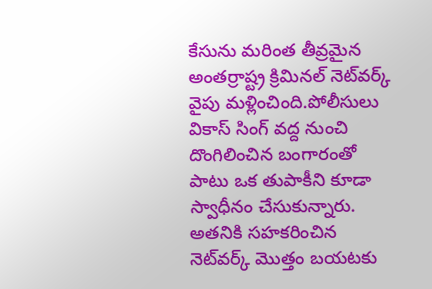కేసును మరింత తీవ్రమైన అంతర్రాష్ట్ర క్రిమినల్ నెట్‌వర్క్ వైపు మళ్లించింది.పోలీసులు వికాస్ సింగ్ వద్ద నుంచి దొంగిలించిన బంగారంతో పాటు ఒక తుపాకీని కూడా స్వాధీనం చేసుకున్నారు. అతనికి సహకరించిన నెట్‌వర్క్ మొత్తం బయటకు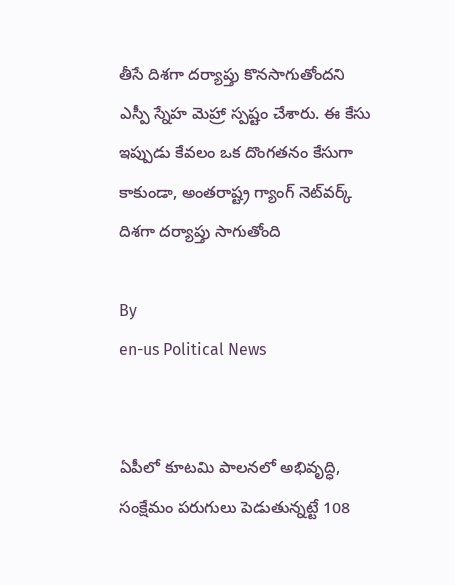తీసే దిశగా దర్యాప్తు కొనసాగుతోందని ఎస్పీ స్నేహ మెహ్రా స్పష్టం చేశారు. ఈ కేసు ఇప్పుడు కేవలం ఒక దొంగతనం కేసుగా కాకుండా, అంతరాష్ట్ర గ్యాంగ్ నెట్‌వర్క్ దిశగా దర్యాప్తు సాగుతోంది

By
en-us Political News


ఏపీలో కూటమి పాలనలో అభివృద్ధి, సంక్షేమం పరుగులు పెడుతున్నట్టే 108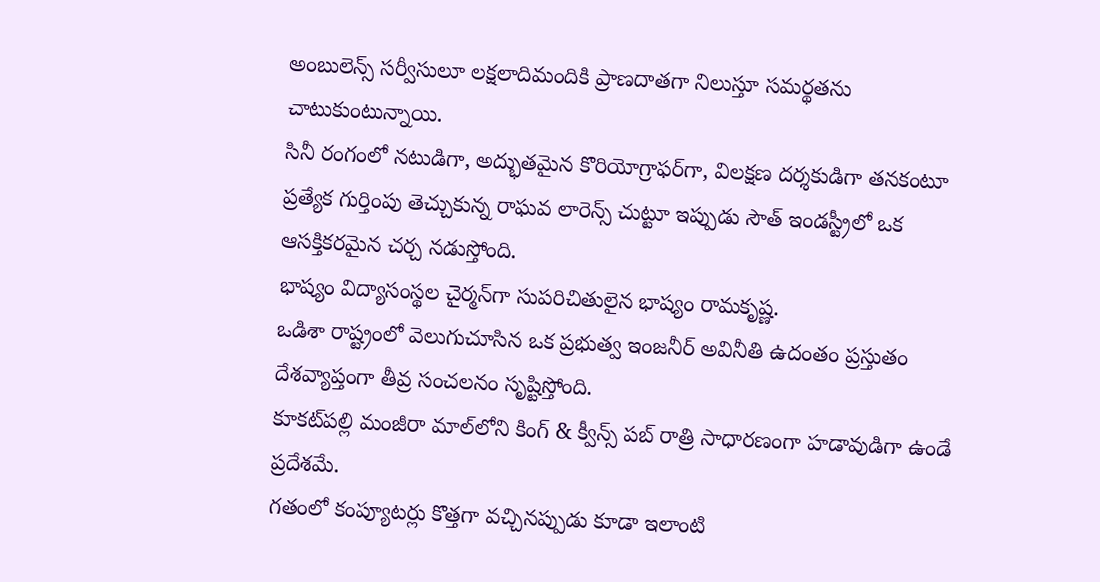అంబులెన్స్ సర్వీసులూ లక్షలాదిమందికి ప్రాణదాతగా నిలుస్తూ సమర్థతను చాటుకుంటున్నాయి.
సినీ రంగంలో నటుడిగా, అద్భుతమైన కొరియోగ్రాఫర్‌గా, విలక్షణ దర్శకుడిగా తనకంటూ ప్రత్యేక గుర్తింపు తెచ్చుకున్న రాఘవ లారెన్స్ చుట్టూ ఇప్పుడు సౌత్ ఇండస్ట్రీలో ఒక ఆసక్తికరమైన చర్చ నడుస్తోంది.
భాష్యం విద్యాసంస్థల చైర్మన్‌గా సుపరిచితులైన భాష్యం రామకృష్ణ.
ఒడిశా రాష్ట్రంలో వెలుగుచూసిన ఒక ప్రభుత్వ ఇంజనీర్ అవినీతి ఉదంతం ప్రస్తుతం దేశవ్యాప్తంగా తీవ్ర సంచలనం సృష్టిస్తోంది.
కూకట్‌పల్లి మంజీరా మాల్‌లోని కింగ్ & క్వీన్స్ పబ్ రాత్రి సాధారణంగా హడావుడిగా ఉండే ప్రదేశమే.
గతంలో కంప్యూటర్లు కొత్తగా వచ్చినప్పుడు కూడా ఇలాంటి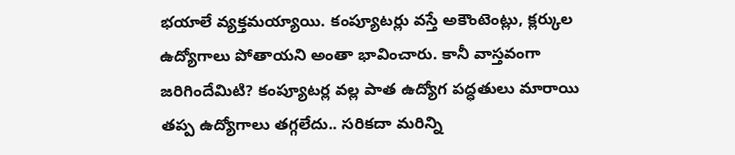భయాలే వ్యక్తమయ్యాయి. కంప్యూటర్లు వస్తే అకౌంటెంట్లు, క్లర్కుల ఉద్యోగాలు పోతాయని అంతా భావించారు. కానీ వాస్తవంగా జరిగిందేమిటి? కంప్యూటర్ల వల్ల పాత ఉద్యోగ పద్ధతులు మారాయి తప్ప ఉద్యోగాలు తగ్గలేదు.. సరికదా మరిన్ని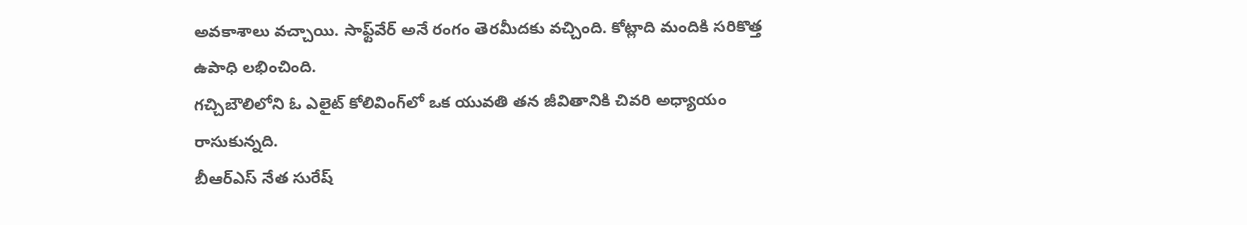అవకాశాలు వచ్చాయి. సాఫ్ట్‌వేర్ అనే రంగం తెరమీదకు వచ్చింది. కోట్లాది మందికి సరికొత్త ఉపాధి లభించింది.
గచ్చిబౌలిలోని ఓ ఎలైట్ కోలివింగ్‌లో ఒక యువతి తన జీవితానికి చివరి అధ్యాయం రాసుకున్నది.
బీఆర్‌ఎస్ నేత సురేష్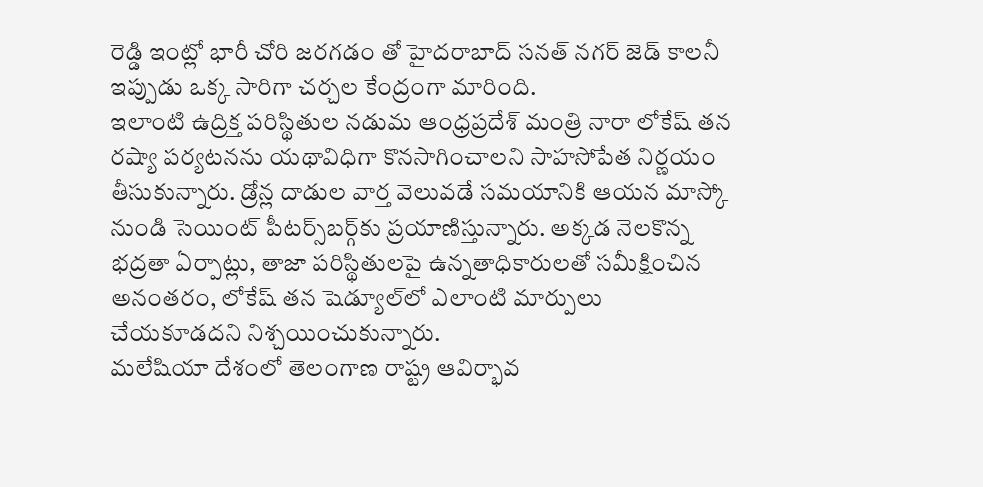రెడ్డి ఇంట్లో భారీ చోరి జరగడం తో హైదరాబాద్ సనత్ నగర్ జెడ్ కాలనీ ఇప్పుడు ఒక్క సారిగా చర్చల కేంద్రంగా మారింది.
ఇలాంటి ఉద్రిక్త పరిస్థితుల నడుమ ఆంధ్రప్రదేశ్ మంత్రి నారా లోకేష్ తన రష్యా పర్యటనను యథావిధిగా కొనసాగించాలని సాహసోపేత నిర్ణయం తీసుకున్నారు. డ్రోన్ల దాడుల వార్త వెలువడే సమయానికి ఆయన మాస్కో నుండి సెయింట్ పీటర్స్‌బర్గ్‌కు ప్రయాణిస్తున్నారు. అక్కడ నెలకొన్న భద్రతా ఏర్పాట్లు, తాజా పరిస్థితులపై ఉన్నతాధికారులతో సమీక్షించిన అనంతరం, లోకేష్ తన షెడ్యూల్‌లో ఎలాంటి మార్పులు చేయకూడదని నిశ్చయించుకున్నారు.
మలేషియా దేశంలో తెలంగాణ రాష్ట్ర ఆవిర్భావ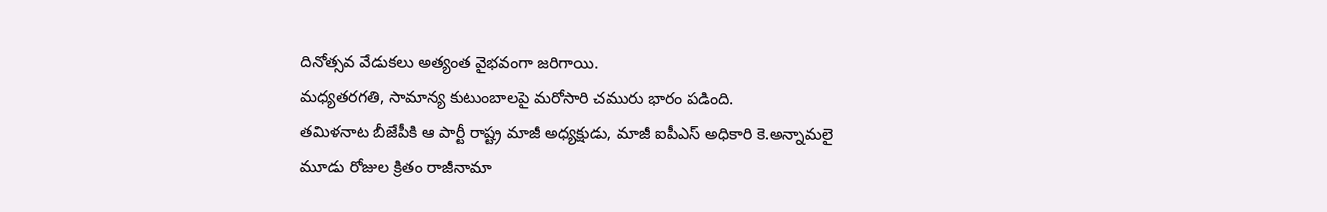దినోత్సవ వేడుకలు అత్యంత వైభవంగా జరిగాయి.
మధ్యతరగతి, సామాన్య కుటుంబాలపై మరోసారి చమురు భారం పడింది.
తమిళనాట బీజేపీకి ఆ పార్టీ రాష్ట్ర మాజీ అధ్యక్షుడు, మాజీ ఐపీఎస్ అధికారి కె.అన్నామలై మూడు రోజుల క్రితం రాజీనామా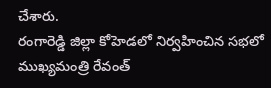చేశారు.
రంగారెడ్డి జిల్లా కోహెడలో నిర్వహించిన సభలో ముఖ్యమంత్రి రేవంత్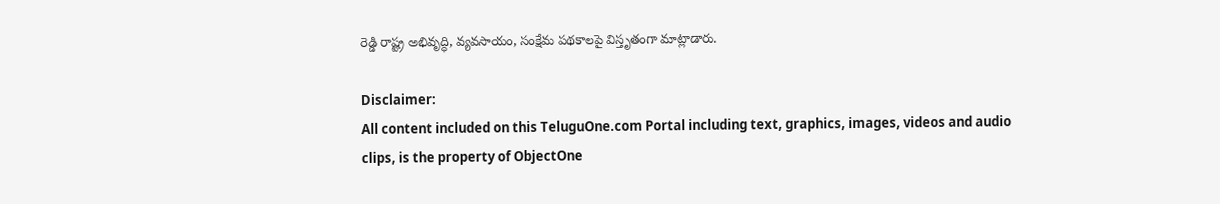రెడ్డి రాష్ట్ర అభివృద్ధి, వ్యవసాయం, సంక్షేమ పథకాలపై విస్తృతంగా మాట్లాడారు.

Disclaimer:
All content included on this TeluguOne.com Portal including text, graphics, images, videos and audio clips, is the property of ObjectOne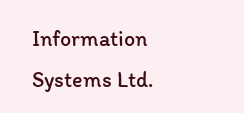Information Systems Ltd.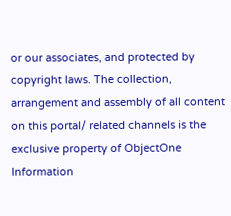or our associates, and protected by copyright laws. The collection, arrangement and assembly of all content on this portal/ related channels is the exclusive property of ObjectOne Information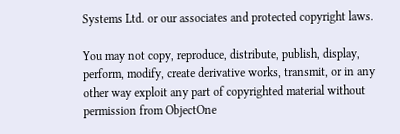Systems Ltd. or our associates and protected copyright laws.

You may not copy, reproduce, distribute, publish, display, perform, modify, create derivative works, transmit, or in any other way exploit any part of copyrighted material without permission from ObjectOne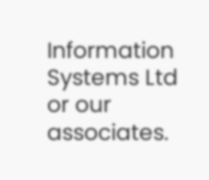Information Systems Ltd or our associates.